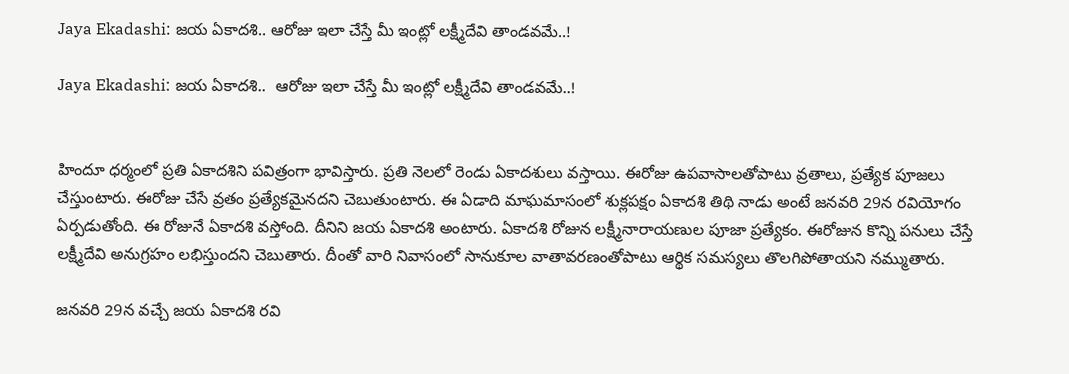Jaya Ekadashi: జయ ఏకాదశి.. ఆరోజు ఇలా చేస్తే మీ ఇంట్లో లక్ష్మీదేవి తాండవమే..!

Jaya Ekadashi: జయ ఏకాదశి..  ఆరోజు ఇలా చేస్తే మీ ఇంట్లో లక్ష్మీదేవి తాండవమే..!


హిందూ ధర్మంలో ప్రతి ఏకాదశిని పవిత్రంగా భావిస్తారు. ప్రతి నెలలో రెండు ఏకాదశులు వస్తాయి. ఈరోజు ఉపవాసాలతోపాటు వ్రతాలు, ప్రత్యేక పూజలు చేస్తుంటారు. ఈరోజు చేసే వ్రతం ప్రత్యేకమైనదని చెబుతుంటారు. ఈ ఏడాది మాఘమాసంలో శుక్లపక్షం ఏకాదశి తిథి నాడు అంటే జనవరి 29న రవియోగం ఏర్పడుతోంది. ఈ రోజునే ఏకాదశి వస్తోంది. దీనిని జయ ఏకాదశి అంటారు. ఏకాదశి రోజున లక్ష్మీనారాయణుల పూజా ప్రత్యేకం. ఈరోజున కొన్ని పనులు చేస్తే లక్ష్మీదేవి అనుగ్రహం లభిస్తుందని చెబుతారు. దీంతో వారి నివాసంలో సానుకూల వాతావరణంతోపాటు ఆర్థిక సమస్యలు తొలగిపోతాయని నమ్ముతారు.

జనవరి 29న వచ్చే జయ ఏకాదశి రవి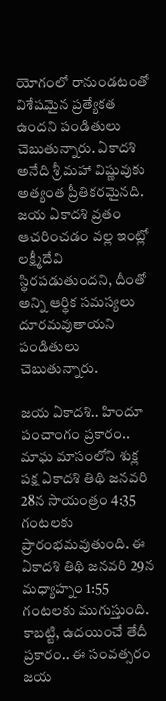యోగంలో రానుండటంతో విశేషమైన ప్రత్యేకత ఉందని పండితులు చెబుతున్నారు. ఏకాదశి అనేది శ్రీ మహా విష్ణువుకు అత్యంత ప్రీతికరమైనది. జయ ఏకాదశి వ్రతం ఆచరించడం వల్ల ఇంట్లో లక్ష్మీదేవి స్థిరపడుతుందని, దీంతో అన్ని ఆర్థిక సమస్యలు దూరమవుతాయని పండితులు చెబుతున్నారు.

జయ ఏకాదశి.. హిందూ పంచాంగం ప్రకారం.. మాఘ మాసంలోని శుక్ల పక్ష ఏకాదశి తిథి జనవరి 28న సాయంత్రం 4:35 గంటలకు ప్రారంభమవుతుంది. ఈ ఏకాదశి తిథి జనవరి 29న మధ్యాహ్నం 1:55 గంటలకు ముగుస్తుంది. కాబట్టి, ఉదయించే తేదీ ప్రకారం.. ఈ సంవత్సరం జయ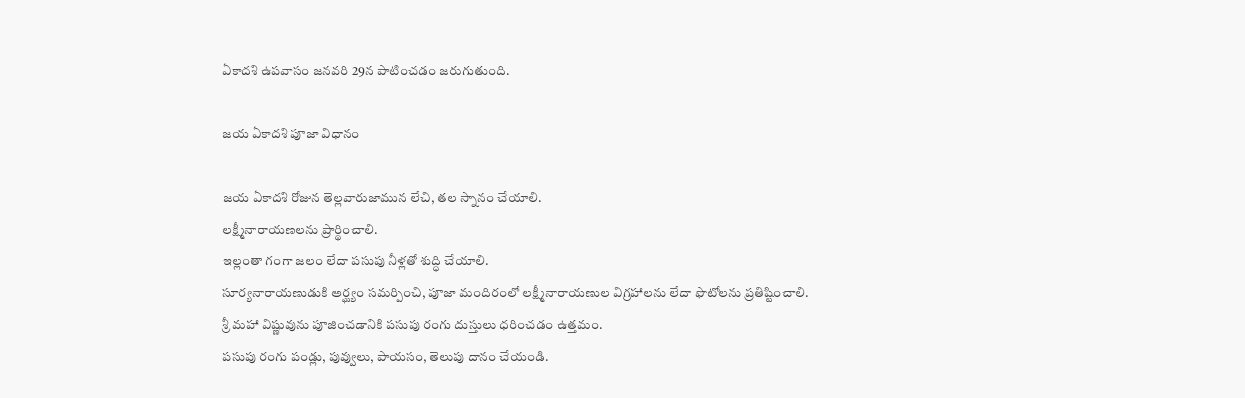ఏకాదశి ఉపవాసం జనవరి 29న పాటించడం జరుగుతుంది.

జయ ఏకాదశి పూజా విధానం

జయ ఏకాదశి రోజున తెల్లవారుజామున లేచి, తల స్నానం చేయాలి.
లక్ష్మీనారాయణలను ప్రార్థించాలి.
ఇల్లంతా గంగా జలం లేదా పసుపు నీళ్లతో శుద్ధి చేయాలి.
సూర్యనారాయణుడుకి అర్ఘ్యం సమర్పించి, పూజా మందిరంలో లక్ష్మీనారాయణుల విగ్రహాలను లేదా ఫొటోలను ప్రతిష్టించాలి.
శ్రీ మహా విష్ణువును పూజించడానికి పసుపు రంగు దుస్తులు ధరించడం ఉత్తమం.
పసుపు రంగు పండ్లు, పువ్వులు, పాయసం, తెలుపు దానం చేయండి.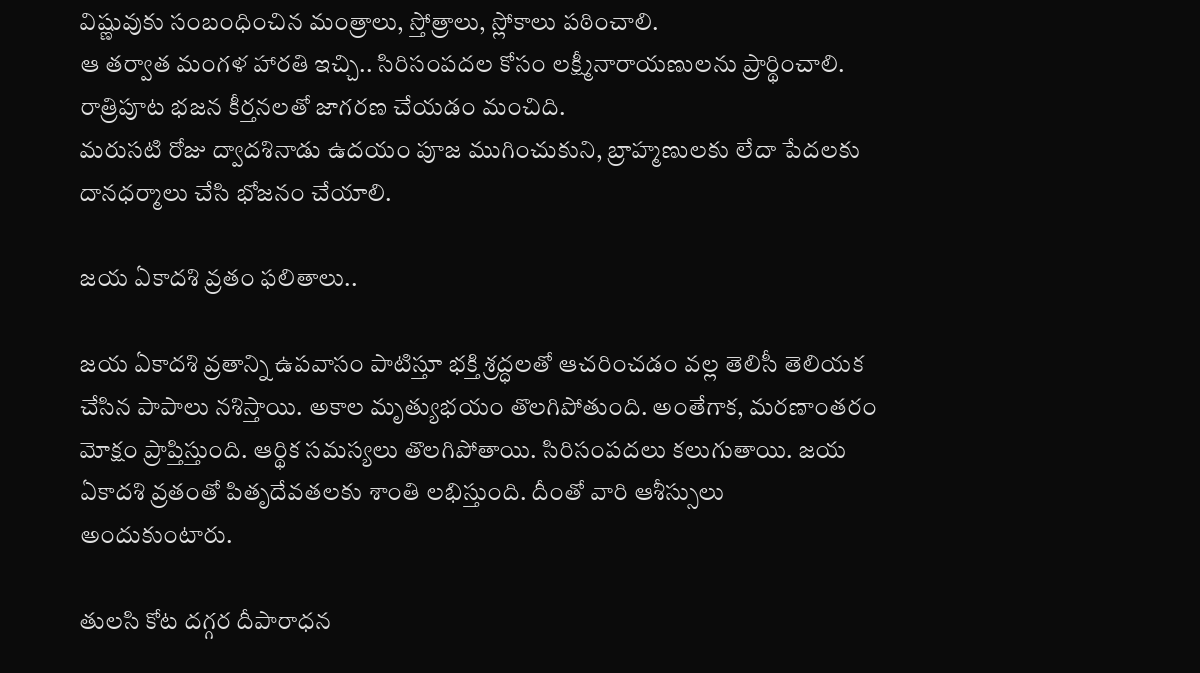విష్ణువుకు సంబంధించిన మంత్రాలు, స్తోత్రాలు, స్లోకాలు పఠించాలి.
ఆ తర్వాత మంగళ హారతి ఇచ్చి.. సిరిసంపదల కోసం లక్ష్మీనారాయణులను ప్రార్థించాలి.
రాత్రిపూట భజన కీర్తనలతో జాగరణ చేయడం మంచిది.
మరుసటి రోజు ద్వాదశినాడు ఉదయం పూజ ముగించుకుని, బ్రాహ్మణులకు లేదా పేదలకు దానధర్మాలు చేసి భోజనం చేయాలి.

జయ ఏకాదశి వ్రతం ఫలితాలు..

జయ ఏకాదశి వ్రతాన్ని ఉపవాసం పాటిస్తూ భక్తి శ్రద్ధలతో ఆచరించడం వల్ల తెలిసీ తెలియక చేసిన పాపాలు నశిస్తాయి. అకాల మృత్యుభయం తొలగిపోతుంది. అంతేగాక, మరణాంతరం మోక్షం ప్రాప్తిస్తుంది. ఆర్థిక సమస్యలు తొలగిపోతాయి. సిరిసంపదలు కలుగుతాయి. జయ ఏకాదశి వ్రతంతో పితృదేవతలకు శాంతి లభిస్తుంది. దీంతో వారి ఆశీస్సులు అందుకుంటారు.

తులసి కోట దగ్గర దీపారాధన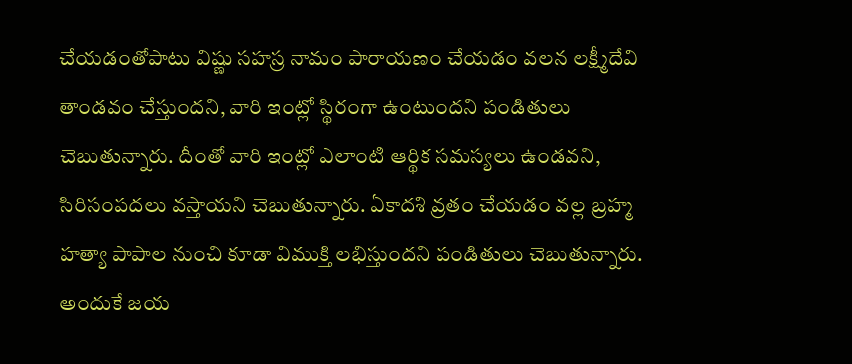చేయడంతోపాటు విష్ణు సహస్ర నామం పారాయణం చేయడం వలన లక్ష్మీదేవి తాండవం చేస్తుందని, వారి ఇంట్లో స్థిరంగా ఉంటుందని పండితులు చెబుతున్నారు. దీంతో వారి ఇంట్లో ఎలాంటి ఆర్థిక సమస్యలు ఉండవని, సిరిసంపదలు వస్తాయని చెబుతున్నారు. ఏకాదశి వ్రతం చేయడం వల్ల బ్రహ్మ హత్యా పాపాల నుంచి కూడా విముక్తి లభిస్తుందని పండితులు చెబుతున్నారు. అందుకే జయ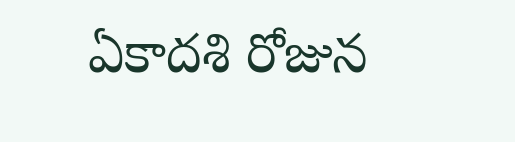ఏకాదశి రోజున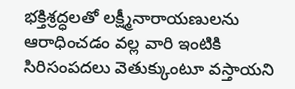భక్తిశ్రద్ధలతో లక్ష్మీనారాయణులను ఆరాధించడం వల్ల వారి ఇంటికి సిరిసంపదలు వెతుక్కుంటూ వస్తాయని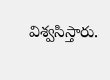విశ్వసిస్తారు.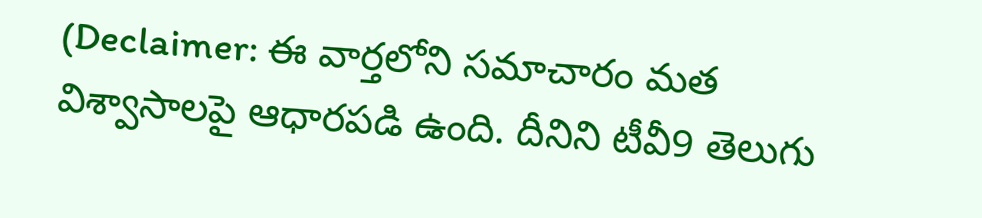(Declaimer: ఈ వార్తలోని సమాచారం మత విశ్వాసాలపై ఆధారపడి ఉంది. దీనిని టీవీ9 తెలుగు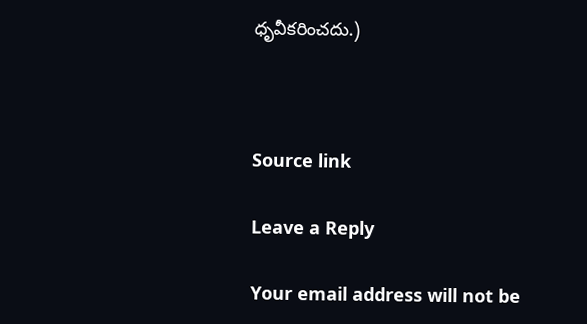ధృవీకరించదు.)



Source link

Leave a Reply

Your email address will not be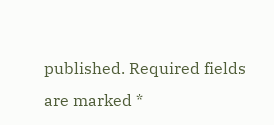published. Required fields are marked *